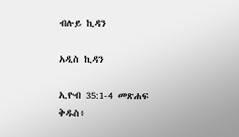ብሉይ ኪዳን

አዲስ ኪዳን

ኢዮብ 35:1-4 መጽሐፍ ቅዱስ፥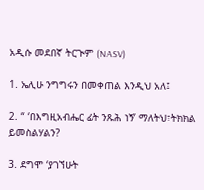አዲሱ መደበኛ ትርጒም (NASV)

1. ኤሊሁ ንግግሩን በመቀጠል እንዲህ አለ፤

2. “ ‘በእግዚአብሔር ፊት ንጹሕ ነኝ’ ማለትህ፣ትክክል ይመስልሃልን?

3. ደግሞ ‘ያገኘሁት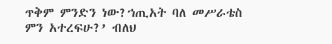ጥቅም ምንድን ነው?ኀጢአት ባለ መሥራቴስ ምን አተረፍሁ?’ ብለህ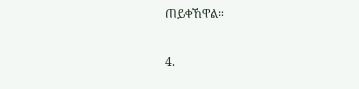ጠይቀኸዋል።

4.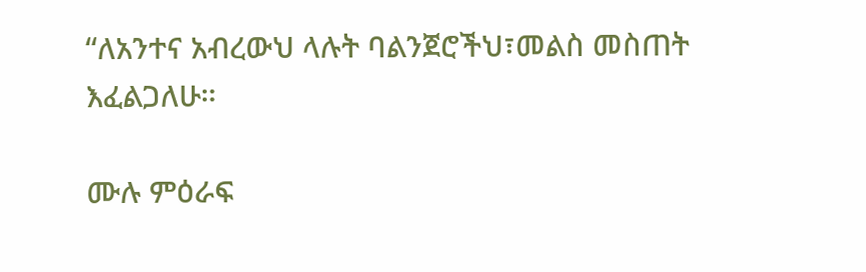“ለአንተና አብረውህ ላሉት ባልንጀሮችህ፣መልስ መስጠት እፈልጋለሁ።

ሙሉ ምዕራፍ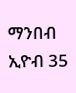ማንበብ ኢዮብ 35